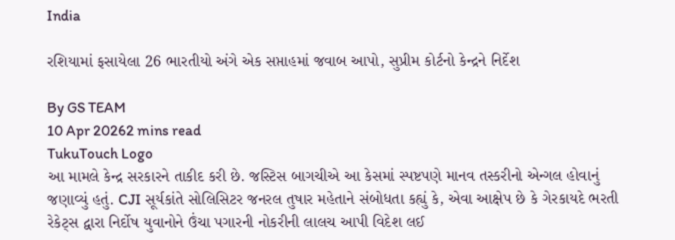India

રશિયામાં ફસાયેલા 26 ભારતીયો અંગે એક સપ્તાહમાં જવાબ આપો, સુપ્રીમ કોર્ટનો કેન્દ્રને નિર્દેશ

By GS TEAM
10 Apr 20262 mins read
TukuTouch Logo
આ મામલે કેન્દ્ર સરકારને તાકીદ કરી છે. જસ્ટિસ બાગચીએ આ કેસમાં સ્પષ્ટપણે માનવ તસ્કરીનો એન્ગલ હોવાનું જણાવ્યું હતું. CJI સૂર્યકાંતે સોલિસિટર જનરલ તુષાર મહેતાને સંબોધતા કહ્યું કે, એવા આક્ષેપ છે કે ગેરકાયદે ભરતી રેકેટ્સ દ્વારા નિર્દોષ યુવાનોને ઉંચા પગારની નોકરીની લાલચ આપી વિદેશ લઈ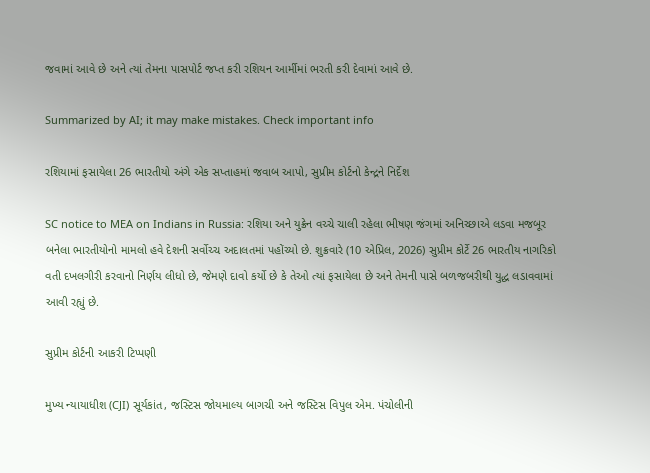જવામાં આવે છે અને ત્યાં તેમના પાસપોર્ટ જપ્ત કરી રશિયન આર્મીમાં ભરતી કરી દેવામાં આવે છે.

Summarized by AI; it may make mistakes. Check important info

રશિયામાં ફસાયેલા 26 ભારતીયો અંગે એક સપ્તાહમાં જવાબ આપો, સુપ્રીમ કોર્ટનો કેન્દ્રને નિર્દેશ

SC notice to MEA on Indians in Russia: રશિયા અને યુક્રેન વચ્ચે ચાલી રહેલા ભીષણ જંગમાં અનિચ્છાએ લડવા મજબૂર બનેલા ભારતીયોનો મામલો હવે દેશની સર્વોચ્ચ અદાલતમાં પહોંચ્યો છે. શુક્રવારે (10 એપ્રિલ, 2026) સુપ્રીમ કોર્ટે 26 ભારતીય નાગરિકો વતી દખલગીરી કરવાનો નિર્ણય લીધો છે, જેમણે દાવો કર્યો છે કે તેઓ ત્યાં ફસાયેલા છે અને તેમની પાસે બળજબરીથી યુદ્ધ લડાવવામાં આવી રહ્યું છે.

સુપ્રીમ કોર્ટની આકરી ટિપ્પણી

મુખ્ય ન્યાયાધીશ (CJI) સૂર્યકાંત, જસ્ટિસ જોયમાલ્ય બાગચી અને જસ્ટિસ વિપુલ એમ. પંચોલીની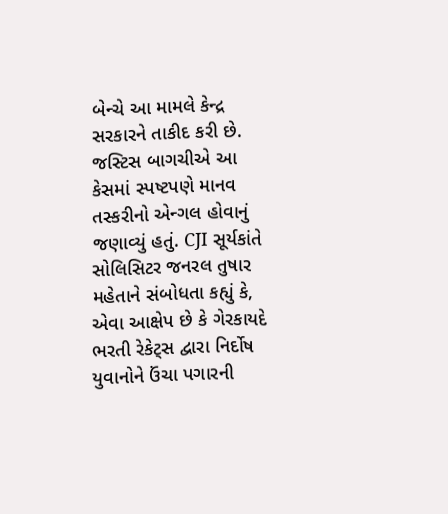બેન્ચે આ મામલે કેન્દ્ર સરકારને તાકીદ કરી છે. જસ્ટિસ બાગચીએ આ કેસમાં સ્પષ્ટપણે માનવ તસ્કરીનો એન્ગલ હોવાનું જણાવ્યું હતું. CJI સૂર્યકાંતે સોલિસિટર જનરલ તુષાર મહેતાને સંબોધતા કહ્યું કે, એવા આક્ષેપ છે કે ગેરકાયદે ભરતી રેકેટ્સ દ્વારા નિર્દોષ યુવાનોને ઉંચા પગારની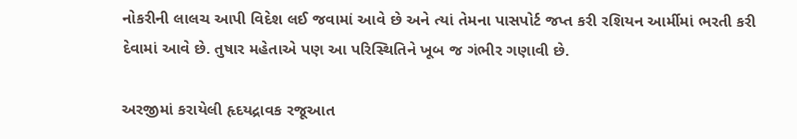નોકરીની લાલચ આપી વિદેશ લઈ જવામાં આવે છે અને ત્યાં તેમના પાસપોર્ટ જપ્ત કરી રશિયન આર્મીમાં ભરતી કરી દેવામાં આવે છે. તુષાર મહેતાએ પણ આ પરિસ્થિતિને ખૂબ જ ગંભીર ગણાવી છે.

અરજીમાં કરાયેલી હૃદયદ્રાવક રજૂઆત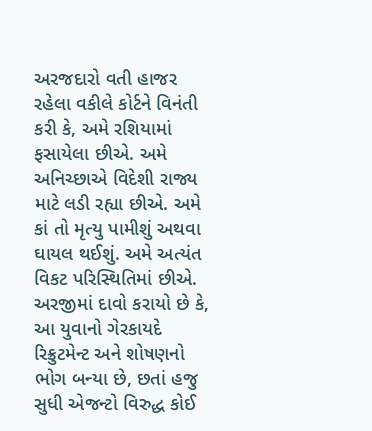અરજદારો વતી હાજર રહેલા વકીલે કોર્ટને વિનંતી કરી કે, અમે રશિયામાં ફસાયેલા છીએ. અમે અનિચ્છાએ વિદેશી રાજ્ય માટે લડી રહ્યા છીએ. અમે કાં તો મૃત્યુ પામીશું અથવા ઘાયલ થઈશું. અમે અત્યંત વિકટ પરિસ્થિતિમાં છીએ. અરજીમાં દાવો કરાયો છે કે, આ યુવાનો ગેરકાયદે રિક્રુટમેન્ટ અને શોષણનો ભોગ બન્યા છે, છતાં હજુ સુધી એજન્ટો વિરુદ્ધ કોઈ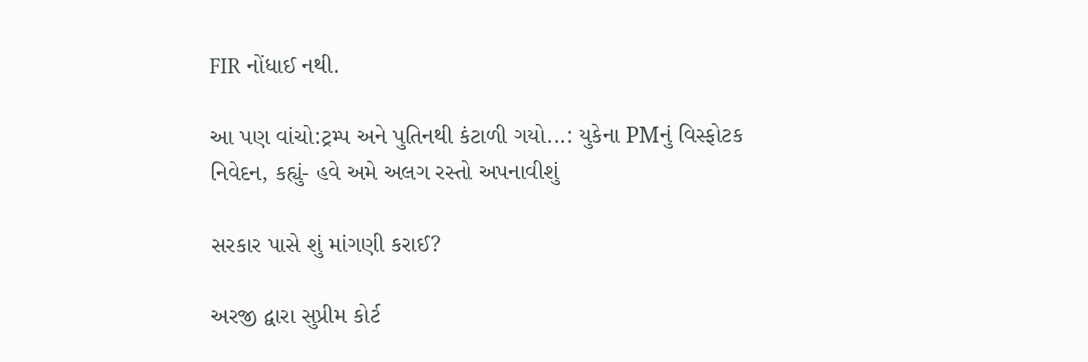FIR નોંધાઈ નથી.

આ પણ વાંચો:ટ્રમ્પ અને પુતિનથી કંટાળી ગયો...: યુકેના PMનું વિસ્ફોટક નિવેદન, કહ્યું- હવે અમે અલગ રસ્તો અપનાવીશું

સરકાર પાસે શું માંગણી કરાઈ?

અરજી દ્વારા સુપ્રીમ કોર્ટ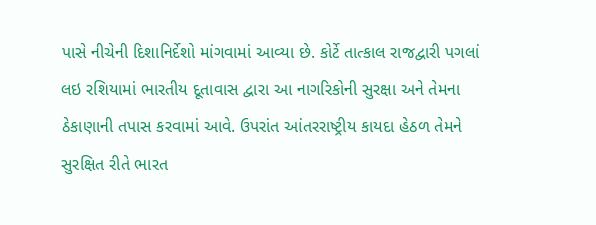પાસે નીચેની દિશાનિર્દેશો માંગવામાં આવ્યા છે. કોર્ટે તાત્કાલ રાજદ્વારી પગલાં લઇ રશિયામાં ભારતીય દૂતાવાસ દ્વારા આ નાગરિકોની સુરક્ષા અને તેમના ઠેકાણાની તપાસ કરવામાં આવે. ઉપરાંત આંતરરાષ્ટ્રીય કાયદા હેઠળ તેમને સુરક્ષિત રીતે ભારત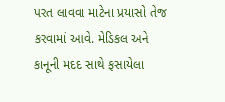પરત લાવવા માટેના પ્રયાસો તેજ કરવામાં આવે. મેડિકલ અને કાનૂની મદદ સાથે ફસાયેલા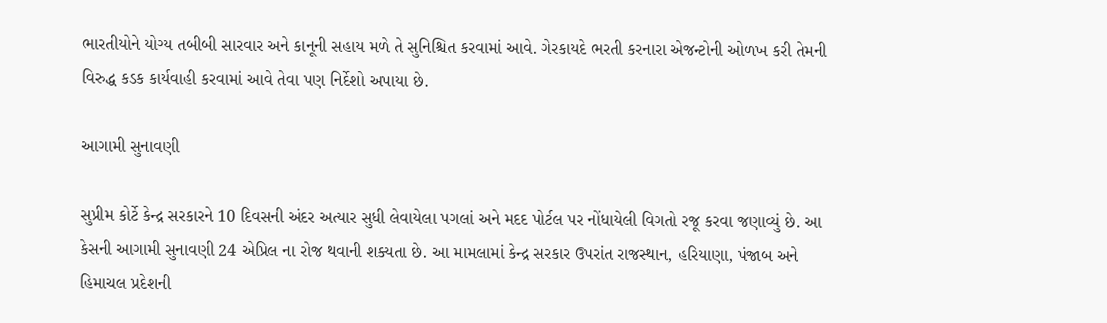ભારતીયોને યોગ્ય તબીબી સારવાર અને કાનૂની સહાય મળે તે સુનિશ્ચિત કરવામાં આવે. ગેરકાયદે ભરતી કરનારા એજન્ટોની ઓળખ કરી તેમની વિરુદ્ધ કડક કાર્યવાહી કરવામાં આવે તેવા પણ નિર્દેશો અપાયા છે.

આગામી સુનાવણી

સુપ્રીમ કોર્ટે કેન્દ્ર સરકારને 10 દિવસની અંદર અત્યાર સુધી લેવાયેલા પગલાં અને મદદ પોર્ટલ પર નોંધાયેલી વિગતો રજૂ કરવા જણાવ્યું છે. આ કેસની આગામી સુનાવણી 24 એપ્રિલ ના રોજ થવાની શક્યતા છે. આ મામલામાં કેન્દ્ર સરકાર ઉપરાંત રાજસ્થાન, હરિયાણા, પંજાબ અને હિમાચલ પ્રદેશની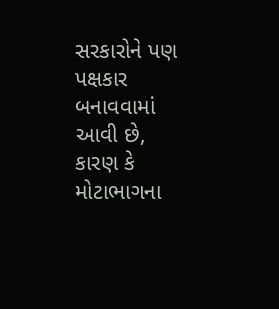સરકારોને પણ પક્ષકાર બનાવવામાં આવી છે, કારણ કે મોટાભાગના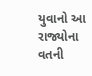યુવાનો આ રાજ્યોના વતની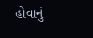હોવાનું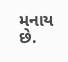મનાય છે.